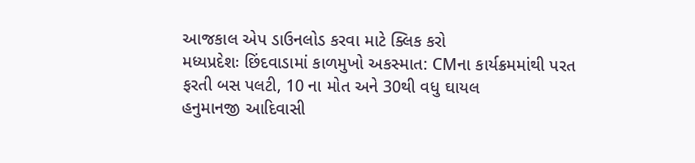આજકાલ એપ ડાઉનલોડ કરવા માટે ક્લિક કરો
મધ્યપ્રદેશઃ છિંદવાડામાં કાળમુખો અકસ્માત: CMના કાર્યક્રમમાંથી પરત ફરતી બસ પલટી, 10 ના મોત અને 30થી વધુ ઘાયલ
હનુમાનજી આદિવાસી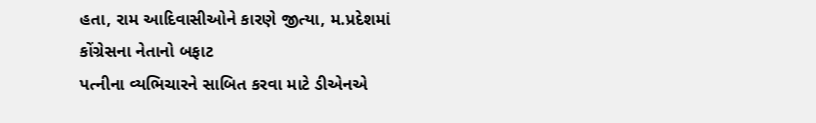હતા, રામ આદિવાસીઓને કારણે જીત્યા, મ.પ્રદેશમાં કોંગ્રેસના નેતાનો બફાટ
પત્નીના વ્યભિચારને સાબિત કરવા માટે ડીએનએ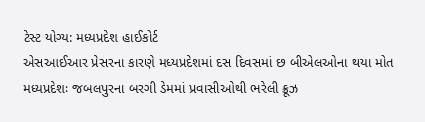ટેસ્ટ યોગ્ય: મધ્યપ્રદેશ હાઈકોર્ટ
એસઆઈઆર પ્રેસરના કારણે મધ્યપ્રદેશમાં દસ દિવસમાં છ બીએલઓના થયા મોત
મધ્યપ્રદેશઃ જબલપુરના બરગી ડેમમાં પ્રવાસીઓથી ભરેલી ક્રૂઝ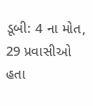ડૂબી: 4 ના મોત, 29 પ્રવાસીઓ હતા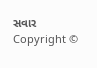સવાર
Copyright ©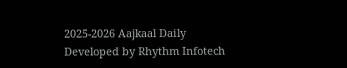2025-2026 Aajkaal Daily
Developed by Rhythm Infotech